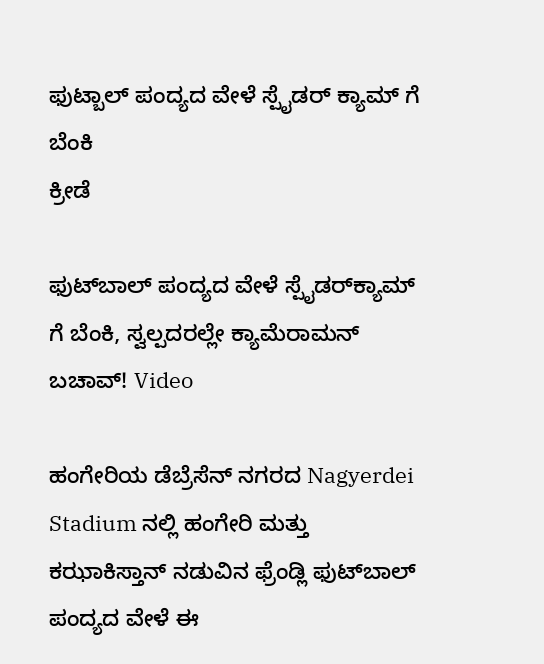ಫುಟ್ಬಾಲ್ ಪಂದ್ಯದ ವೇಳೆ ಸ್ಪೈಡರ್ ಕ್ಯಾಮ್ ಗೆ ಬೆಂಕಿ
ಕ್ರೀಡೆ

ಫುಟ್‌ಬಾಲ್ ಪಂದ್ಯದ ವೇಳೆ ಸ್ಪೈಡರ್‌ಕ್ಯಾಮ್ ಗೆ ಬೆಂಕಿ, ಸ್ವಲ್ಪದರಲ್ಲೇ ಕ್ಯಾಮೆರಾಮನ್ ಬಚಾವ್! Video

ಹಂಗೇರಿಯ ಡೆಬ್ರೆಸೆನ್ ನಗರದ Nagyerdei Stadium ನಲ್ಲಿ ಹಂಗೇರಿ ಮತ್ತು ಕಝಾಕಿಸ್ತಾನ್ ನಡುವಿನ ಫ್ರೆಂಡ್ಲಿ ಫುಟ್‌ಬಾಲ್ ಪಂದ್ಯದ ವೇಳೆ ಈ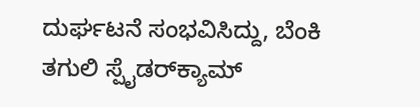ದುರ್ಘಟನೆ ಸಂಭವಿಸಿದ್ದು, ಬೆಂಕಿ ತಗುಲಿ ಸ್ಪೈಡರ್‌ಕ್ಯಾಮ್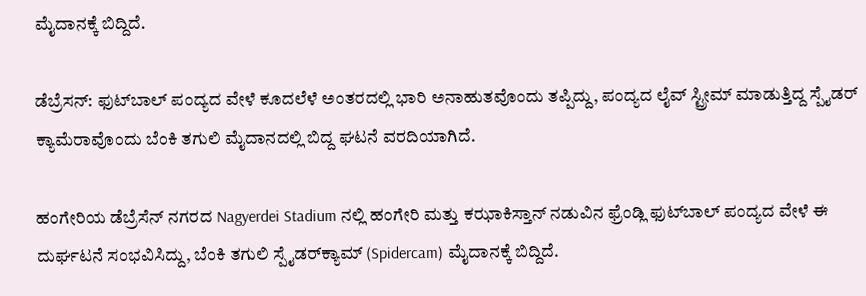ಮೈದಾನಕ್ಕೆ ಬಿದ್ದಿದೆ.

ಡೆಬ್ರೆಸನ್: ಫುಟ್‌ಬಾಲ್ ಪಂದ್ಯದ ವೇಳೆ ಕೂದಲೆಳೆ ಅಂತರದಲ್ಲಿ ಭಾರಿ ಅನಾಹುತವೊಂದು ತಪ್ಪಿದ್ದು, ಪಂದ್ಯದ ಲೈವ್ ಸ್ಟ್ರೀಮ್ ಮಾಡುತ್ತಿದ್ದ ಸ್ಪೈಡರ್ ಕ್ಯಾಮೆರಾವೊಂದು ಬೆಂಕಿ ತಗುಲಿ ಮೈದಾನದಲ್ಲಿ ಬಿದ್ದ ಘಟನೆ ವರದಿಯಾಗಿದೆ.

ಹಂಗೇರಿಯ ಡೆಬ್ರೆಸೆನ್ ನಗರದ Nagyerdei Stadium ನಲ್ಲಿ ಹಂಗೇರಿ ಮತ್ತು ಕಝಾಕಿಸ್ತಾನ್ ನಡುವಿನ ಫ್ರೆಂಡ್ಲಿ ಫುಟ್‌ಬಾಲ್ ಪಂದ್ಯದ ವೇಳೆ ಈ ದುರ್ಘಟನೆ ಸಂಭವಿಸಿದ್ದು, ಬೆಂಕಿ ತಗುಲಿ ಸ್ಪೈಡರ್‌ಕ್ಯಾಮ್ (Spidercam) ಮೈದಾನಕ್ಕೆ ಬಿದ್ದಿದೆ.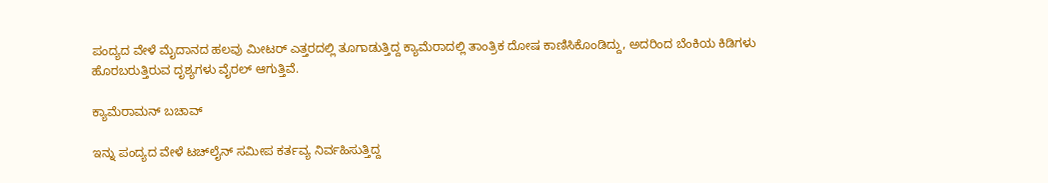ಪಂದ್ಯದ ವೇಳೆ ಮೈದಾನದ ಹಲವು ಮೀಟರ್ ಎತ್ತರದಲ್ಲಿ ತೂಗಾಡುತ್ತಿದ್ದ ಕ್ಯಾಮೆರಾದಲ್ಲಿ ತಾಂತ್ರಿಕ ದೋಷ ಕಾಣಿಸಿಕೊಂಡಿದ್ದು, ಅದರಿಂದ ಬೆಂಕಿಯ ಕಿಡಿಗಳು ಹೊರಬರುತ್ತಿರುವ ದೃಶ್ಯಗಳು ವೈರಲ್ ಆಗುತ್ತಿವೆ.

ಕ್ಯಾಮೆರಾಮನ್ ಬಚಾವ್

ಇನ್ನು ಪಂದ್ಯದ ವೇಳೆ ಟಚ್‌ಲೈನ್ ಸಮೀಪ ಕರ್ತವ್ಯ ನಿರ್ವಹಿಸುತ್ತಿದ್ದ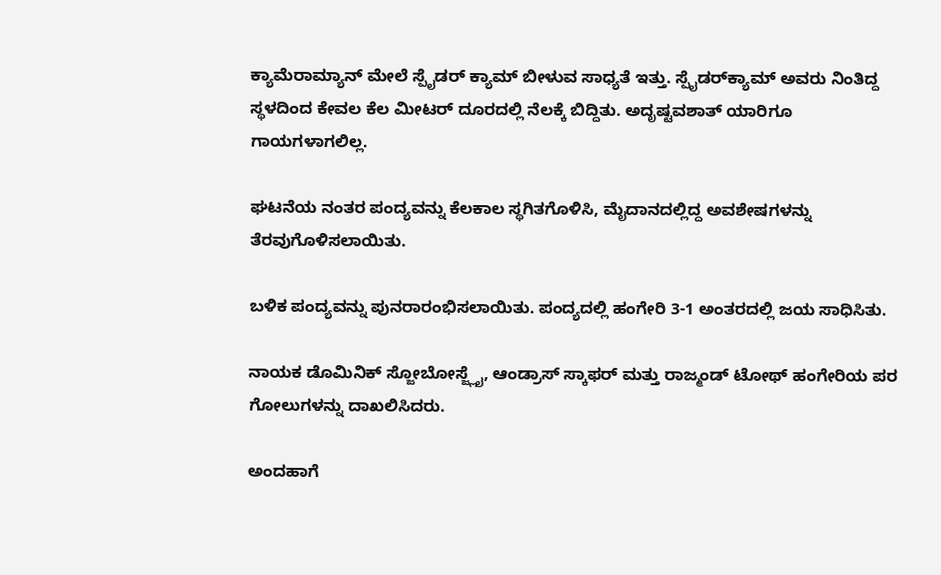ಕ್ಯಾಮೆರಾಮ್ಯಾನ್‌ ಮೇಲೆ ಸ್ಪೈಡರ್ ಕ್ಯಾಮ್ ಬೀಳುವ ಸಾಧ್ಯತೆ ಇತ್ತು. ಸ್ಪೈಡರ್‌ಕ್ಯಾಮ್ ಅವರು ನಿಂತಿದ್ದ ಸ್ಥಳದಿಂದ ಕೇವಲ ಕೆಲ ಮೀಟರ್ ದೂರದಲ್ಲಿ ನೆಲಕ್ಕೆ ಬಿದ್ದಿತು. ಅದೃಷ್ಟವಶಾತ್ ಯಾರಿಗೂ ಗಾಯಗಳಾಗಲಿಲ್ಲ.

ಘಟನೆಯ ನಂತರ ಪಂದ್ಯವನ್ನು ಕೆಲಕಾಲ ಸ್ಥಗಿತಗೊಳಿಸಿ, ಮೈದಾನದಲ್ಲಿದ್ದ ಅವಶೇಷಗಳನ್ನು ತೆರವುಗೊಳಿಸಲಾಯಿತು.

ಬಳಿಕ ಪಂದ್ಯವನ್ನು ಪುನರಾರಂಭಿಸಲಾಯಿತು. ಪಂದ್ಯದಲ್ಲಿ ಹಂಗೇರಿ 3-1 ಅಂತರದಲ್ಲಿ ಜಯ ಸಾಧಿಸಿತು.

ನಾಯಕ ಡೊಮಿನಿಕ್ ಸ್ಜೋಬೋಸ್ಜ್ಲೈ, ಆಂಡ್ರಾಸ್ ಸ್ಕಾಫರ್ ಮತ್ತು ರಾಜ್ಮಂಡ್ ಟೋಥ್ ಹಂಗೇರಿಯ ಪರ ಗೋಲುಗಳನ್ನು ದಾಖಲಿಸಿದರು.

ಅಂದಹಾಗೆ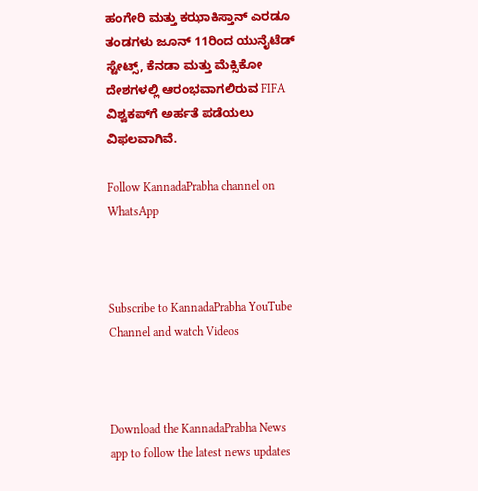ಹಂಗೇರಿ ಮತ್ತು ಕಝಾಕಿಸ್ತಾನ್ ಎರಡೂ ತಂಡಗಳು ಜೂನ್ 11ರಿಂದ ಯುನೈಟೆಡ್ ಸ್ಟೇಟ್ಸ್, ಕೆನಡಾ ಮತ್ತು ಮೆಕ್ಸಿಕೋ ದೇಶಗಳಲ್ಲಿ ಆರಂಭವಾಗಲಿರುವ FIFA ವಿಶ್ವಕಪ್‌ಗೆ ಅರ್ಹತೆ ಪಡೆಯಲು ವಿಫಲವಾಗಿವೆ.

Follow KannadaPrabha channel on WhatsApp



Subscribe to KannadaPrabha YouTube Channel and watch Videos



Download the KannadaPrabha News app to follow the latest news updates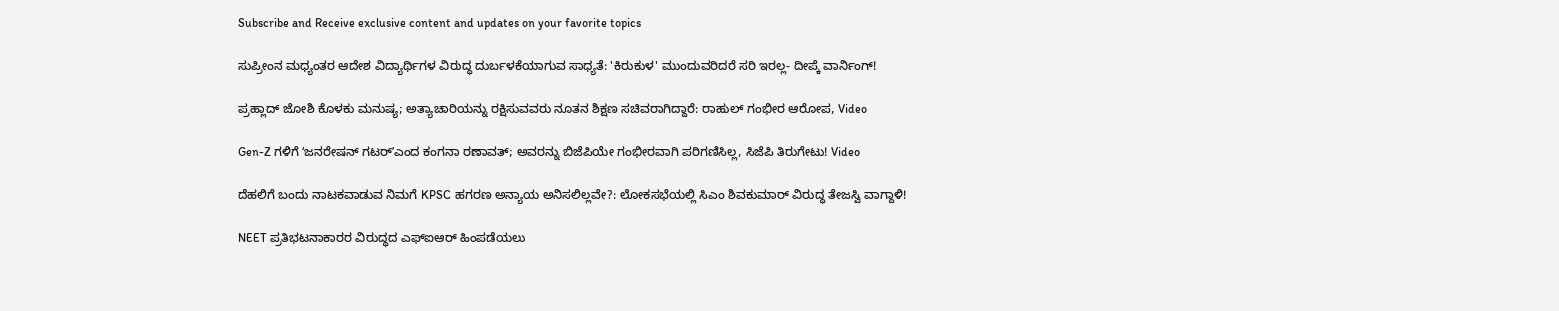Subscribe and Receive exclusive content and updates on your favorite topics

ಸುಪ್ರೀಂನ ಮಧ್ಯಂತರ ಆದೇಶ ವಿದ್ಯಾರ್ಥಿಗಳ ವಿರುದ್ಧ ದುರ್ಬಳಕೆಯಾಗುವ ಸಾಧ್ಯತೆ: 'ಕಿರುಕುಳ' ಮುಂದುವರಿದರೆ ಸರಿ ಇರಲ್ಲ- ದೀಪ್ಕೆ ವಾರ್ನಿಂಗ್!

ಪ್ರಹ್ಲಾದ್ ಜೋಶಿ ಕೊಳಕು ಮನುಷ್ಯ; ಅತ್ಯಾಚಾರಿಯನ್ನು ರಕ್ಷಿಸುವವರು ನೂತನ ಶಿಕ್ಷಣ ಸಚಿವರಾಗಿದ್ದಾರೆ: ರಾಹುಲ್ ಗಂಭೀರ ಆರೋಪ, Video

Gen-Z ಗಳಿಗೆ ʻಜನರೇಷನ್‌ ಗಟರ್‌ʼಎಂದ ಕಂಗನಾ ರಣಾವತ್; ಅವರನ್ನು ಬಿಜೆಪಿಯೇ ಗಂಭೀರವಾಗಿ ಪರಿಗಣಿಸಿಲ್ಲ, ಸಿಜೆಪಿ ತಿರುಗೇಟು! Video

ದೆಹಲಿಗೆ ಬಂದು ನಾಟಕವಾಡುವ ನಿಮಗೆ KPSC ಹಗರಣ ಅನ್ಯಾಯ ಅನಿಸಲಿಲ್ಲವೇ?: ಲೋಕಸಭೆಯಲ್ಲಿ ಸಿಎಂ ಶಿವಕುಮಾರ್ ವಿರುದ್ಧ ತೇಜಸ್ವಿ ವಾಗ್ದಾಳಿ!

NEET ಪ್ರತಿಭಟನಾಕಾರರ ವಿರುದ್ಧದ ಎಫ್‌ಐಆರ್‌ ಹಿಂಪಡೆಯಲು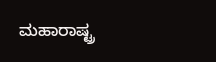ಮಹಾರಾಷ್ಟ್ರ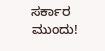ಸರ್ಕಾರ ಮುಂದು!